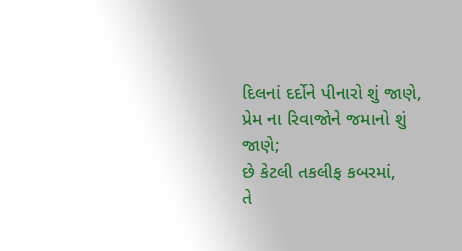દિલનાં દર્દોને પીનારો શું જાણે,
પ્રેમ ના રિવાજોને જમાનો શું જાણે;
છે કેટલી તકલીફ કબરમાં,
તે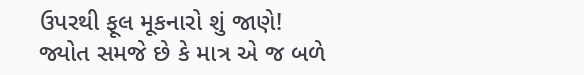ઉપરથી ફૂલ મૂકનારો શું જાણે!
જ્યોત સમજે છે કે માત્ર એ જ બળે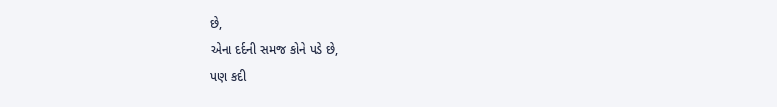છે,
એના દર્દની સમજ કોને પડે છે,
પણ કદી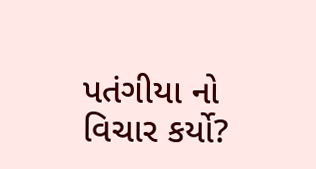પતંગીયા નો વિચાર કર્યો?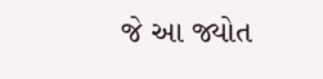જે આ જ્યોત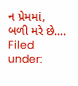ન પ્રેમમાં, બળી મરે છે….
Filed under: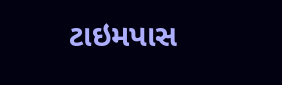ટાઇમપાસ